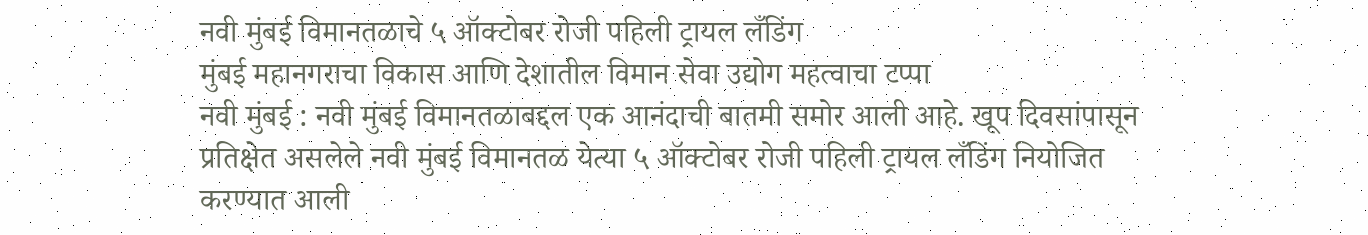नवी मुंबई विमानतळाचे ५ ऑक्टोबर रोजी पहिली ट्रायल लँडिंग
मुंबई महानगराचा विकास आणि देशातील विमान सेवा उद्योग महत्वाचा टप्पा
नवी मुंबई : नवी मुंबई विमानतळाबद्दल एक आनंदाची बातमी समोर आली आहे. खूप दिवसांपासून प्रतिक्षेत असलेले नवी मुंबई विमानतळ येत्या ५ ऑक्टोबर रोजी पहिली ट्रायल लँडिंग नियोजित करण्यात आली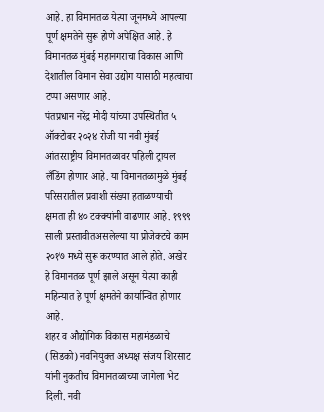आहे. हा विमानतळ येत्या जूनमध्ये आपल्या पूर्ण क्षमतेने सुरू होणे अपेक्षित आहे. हे विमानतळ मुंबई महानगराचा विकास आणि देशातील विमान सेवा उद्योग यासाठी महत्वाचा टप्पा असणार आहे.
पंतप्रधान नरेंद्र मोदी यांच्या उपस्थितीत ५ ऑक्टोबर २०२४ रोजी या नवी मुंबई आंतरराष्ट्रीय विमानतळावर पहिली ट्रायल लँडिंग होणार आहे. या विमानतळामुळे मुंबई परिसरातील प्रवाशी संख्या हताळण्याची क्षमता ही ४० टक्क्यांनी वाढणार आहे. १९९९ साली प्रस्तावीतअसलेल्या या प्रोजेक्टचे काम २०१७ मध्ये सुरू करण्यात आले होते. अखेर हे विमानतळ पूर्ण झाले असून येत्या काही महिन्यात हे पूर्ण क्षमतेने कार्यान्वित होणार आहे.
शहर व औद्योगिक विकास महामंडळाचे (सिडको) नवनियुक्त अध्यक्ष संजय शिरसाट यांनी नुकतीच विमानतळाच्या जागेला भेट दिली. नवी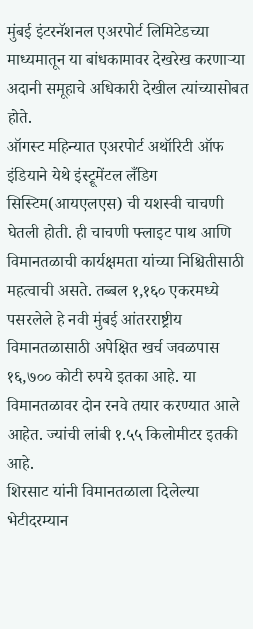मुंबई इंटरनॅशनल एअरपोर्ट लिमिटेडच्या माध्यमातून या बांधकामावर देखरेख करणाऱ्या अदानी समूहाचे अधिकारी देखील त्यांच्यासोबत होते.
ऑगस्ट महिन्यात एअरपोर्ट अथॉरिटी ऑफ इंडियाने येथे इंस्ट्रूमेंटल लँडिग सिस्टिम(आयएलएस) ची यशस्वी चाचणी घेतली होती. ही चाचणी फ्लाइट पाथ आणि विमानतळाची कार्यक्षमता यांच्या निश्चितीसाठी महत्वाची असते. तब्बल १,१६० एकरमध्ये पसरलेले हे नवी मुंबई आंतरराष्ट्रीय विमानतळासाठी अपेक्षित खर्च जवळपास १६,७०० कोटी रुपये इतका आहे. या विमानतळावर दोन रनवे तयार करण्यात आले आहेत. ज्यांची लांबी १.५५ किलोमीटर इतकी आहे.
शिरसाट यांनी विमानतळाला दिलेल्या भेटीदरम्यान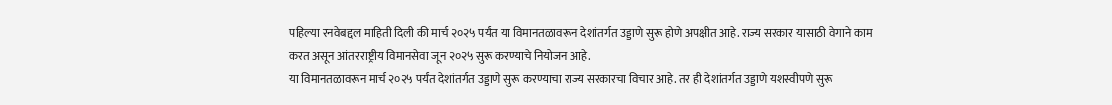पहिल्या रनवेबद्दल माहिती दिली की मार्च २०२५ पर्यंत या विमानतळावरून देशांतर्गत उड्डाणे सुरू होणे अपक्षीत आहे. राज्य सरकार यासाठी वेगाने काम करत असून आंतरराष्ट्रीय विमानसेवा जून २०२५ सुरू करण्याचे नियोजन आहे.
या विमानतळावरून मार्च २०२५ पर्यंत देशांतर्गत उड्डाणे सुरू करण्याचा राज्य सरकारचा विचार आहे. तर ही देशांतर्गत उड्डाणे यशस्वीपणे सुरू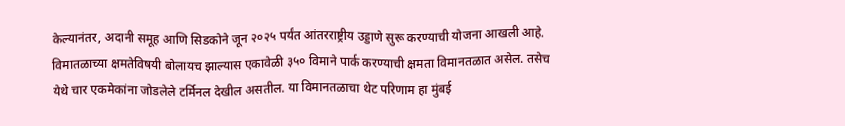केल्यानंतर, अदानी समूह आणि सिडकोने जून २०२५ पर्यंत आंतरराष्ट्रीय उड्डाणे सुरू करण्याची योजना आखली आहे. विमातळाच्या क्षमतेविषयी बोलायच झाल्यास एकावेळी ३५० विमाने पार्क करण्याची क्षमता विमानतळात असेल. तसेच येथे चार एकमेकांना जोडलेले टर्मिनल देखील असतील. या विमानतळाचा थेट परिणाम हा मुंबई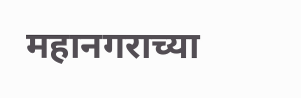महानगराच्या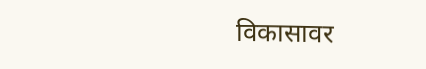विकासावर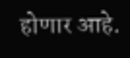होणार आहे.